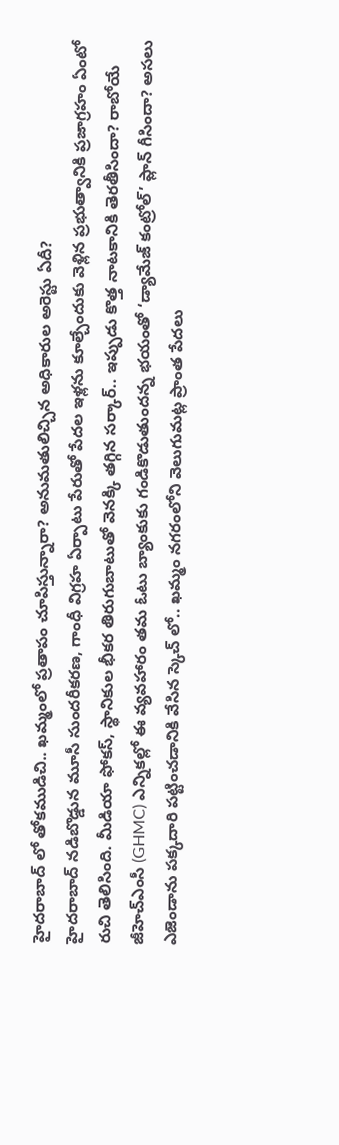హైదరాబాద్ లో తోకముడిచి.. ఖమ్మంలో ప్రతాపం చూపిస్తున్నారా? అనుమతులిచ్చిన అధికారుల అరెస్టు ఏదీ?
హైదరాబాద్ నడిబొడ్డున మూసీ సుందరీకరణ, గాంధీ విగ్రహ ఏర్పాటు పేరుతో పేదల ఇళ్లను కూల్చేందుకు వెళ్లిన ప్రభుత్వానికి ప్రజాగ్రహం ఏంటో రుచి తెలిసింది. మీడియా ఫోకస్, స్థానికుల భీకర తిరుగుబాటుతో వెనక్కి తగ్గిన సర్కార్.. ఇప్పుడు కొత్త నాటకానికి తెరతీసిందా? రాబోయే జీహెచ్ఎంసీ (GHMC) ఎన్నికల్లో ఈ వ్యవహారం తమ ఓటు బ్యాంకుకు గండికొడుతుందన్న భయంతో ‘డ్యామేజ్ కంట్రోల్’ ప్లాన్ గీసిందా? అసలు ఎజెండాను పక్కదారి పట్టించడానికి వేసిన స్కెచ్ లో.. ఖమ్మం నగరంలోని వెలుగుమట్ల ప్రాంత పేదలు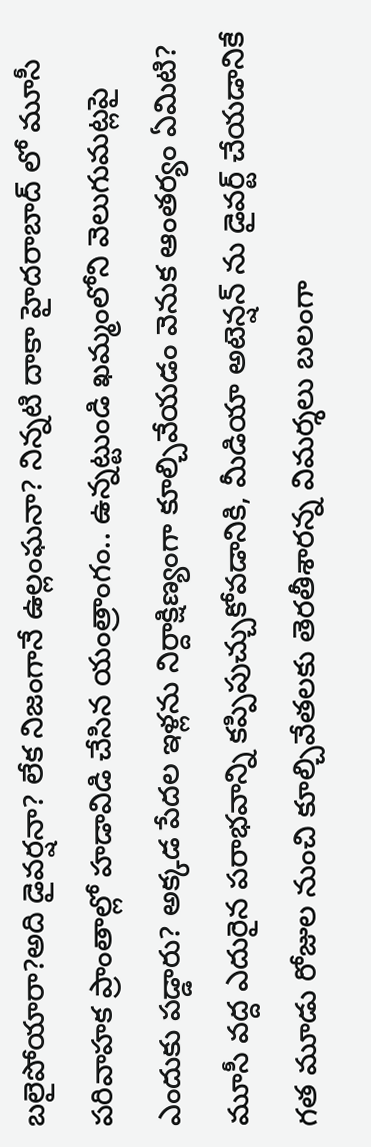బలైపోయారా?అది డైవర్షనా? లేక నిజంగానే ఉల్లంఘనా? నిన్నటి దాకా హైదరాబాద్ లో మూసీ పరివాహక ప్రాంతాల్లో హడావిడి చేసిన యంత్రాంగం.. ఉన్నట్టుండి ఖమ్మంలోని వెలుగుమట్లపై ఎందుకు పడ్డారు? అక్కడ పేదల ఇళ్లను నిర్దాక్షిణ్యంగా కూల్చివేయడం వెనుక ఆంతర్యం ఏమిటి? మూసీ వద్ద ఎదురైన పరాభవాన్ని కప్పిపుచ్చుకోవడానికి, మీడియా అటెన్షన్ ను డైవర్ట్ చేయడానికే గత మూడు రోజుల నుంచి కూల్చివేతలకు తెరతీశారన్న విమర్శలు బలంగా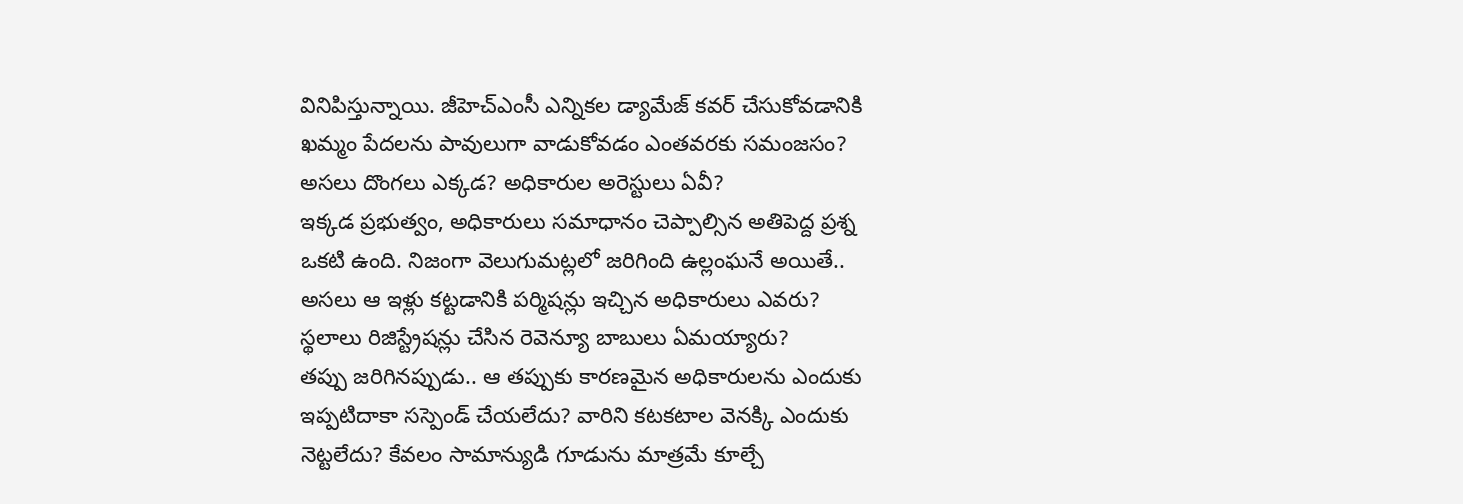వినిపిస్తున్నాయి. జీహెచ్ఎంసీ ఎన్నికల డ్యామేజ్ కవర్ చేసుకోవడానికి ఖమ్మం పేదలను పావులుగా వాడుకోవడం ఎంతవరకు సమంజసం?
అసలు దొంగలు ఎక్కడ? అధికారుల అరెస్టులు ఏవీ?
ఇక్కడ ప్రభుత్వం, అధికారులు సమాధానం చెప్పాల్సిన అతిపెద్ద ప్రశ్న ఒకటి ఉంది. నిజంగా వెలుగుమట్లలో జరిగింది ఉల్లంఘనే అయితే..
అసలు ఆ ఇళ్లు కట్టడానికి పర్మిషన్లు ఇచ్చిన అధికారులు ఎవరు?
స్థలాలు రిజిస్ట్రేషన్లు చేసిన రెవెన్యూ బాబులు ఏమయ్యారు?
తప్పు జరిగినప్పుడు.. ఆ తప్పుకు కారణమైన అధికారులను ఎందుకు ఇప్పటిదాకా సస్పెండ్ చేయలేదు? వారిని కటకటాల వెనక్కి ఎందుకు నెట్టలేదు? కేవలం సామాన్యుడి గూడును మాత్రమే కూల్చే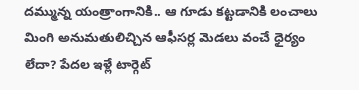దమ్మున్న యంత్రాంగానికి.. ఆ గూడు కట్టడానికి లంచాలు మింగి అనుమతులిచ్చిన ఆఫీసర్ల మెడలు వంచే ధైర్యం లేదా? పేదల ఇళ్లే టార్గెట్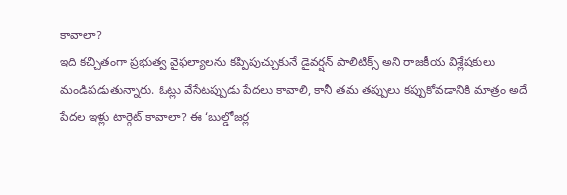కావాలా?
ఇది కచ్చితంగా ప్రభుత్వ వైఫల్యాలను కప్పిపుచ్చుకునే డైవర్షన్ పాలిటిక్స్ అని రాజకీయ విశ్లేషకులు మండిపడుతున్నారు. ఓట్లు వేసేటప్పుడు పేదలు కావాలి, కానీ తమ తప్పులు కప్పుకోవడానికి మాత్రం అదే పేదల ఇళ్లు టార్గెట్ కావాలా? ఈ ‘బుల్డోజర్ల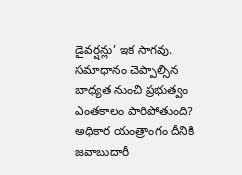డైవర్షన్లు’ ఇక సాగవు. సమాధానం చెప్పాల్సిన బాధ్యత నుంచి ప్రభుత్వం ఎంతకాలం పారిపోతుంది? అధికార యంత్రాంగం దీనికి జవాబుదారీ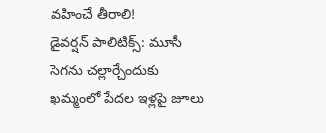వహించే తీరాలి!
డైవర్షన్ పాలిటిక్స్: మూసీ సెగను చల్లార్చేందుకు ఖమ్మంలో పేదల ఇళ్లపై జూలు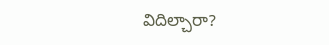విదిల్చారా?